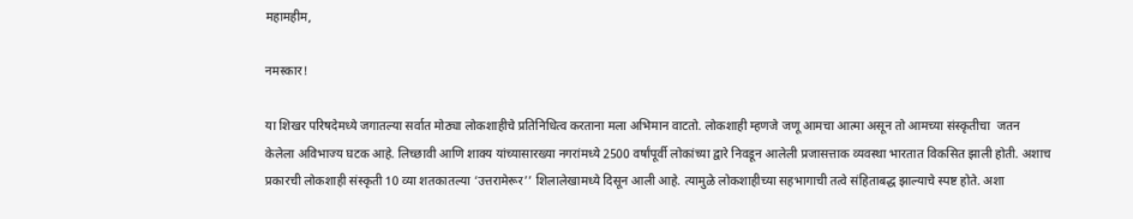महामहीम,

नमस्कार!

या शिखर परिषदेमध्ये जगातल्या सर्वात मोठ्या लोकशाहीचे प्रतिनिधित्व करताना मला अभिमान वाटतो. लोकशाही म्हणजे जणू आमचा आत्मा असून तो आमच्या संस्कृतीचा  जतन केलेला अविभाज्य घटक आहे. लिच्छावी आणि शाक्य यांच्यासारख्या नगरांमध्ये 2500 वर्षांपूर्वी लोकांच्या द्वारे निवडून आलेली प्रजासत्ताक व्यवस्था भारतात विकसित झाली होती. अशाच प्रकारची लोकशाही संस्कृती 10 व्या शतकातल्या ‘उत्तरामेरूर’’ शिलालेखामध्ये दिसून आली आहे. त्यामुळे लोकशाहीच्या सहभागाची तत्वे संहिताबद्ध झाल्याचे स्पष्ट होते. अशा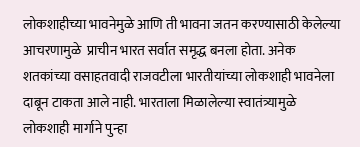लोकशाहीच्या भावनेमुळे आणि ती भावना जतन करण्यासाठी केलेल्या आचरणामुळे  प्राचीन भारत सर्वात समृद्ध बनला होता. अनेक शतकांच्या वसाहतवादी राजवटीला भारतीयांच्या लोकशाही भावनेला दाबून टाकता आले नाही. भारताला मिळालेल्या स्वातंत्र्यामुळे लोकशाही मार्गाने पुन्हा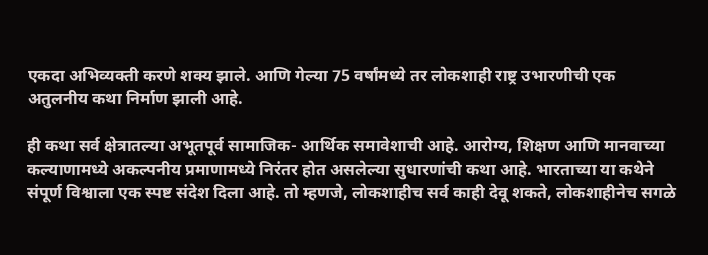एकदा अभिव्यक्ती करणे शक्य झाले. आणि गेल्या 75 वर्षांमध्ये तर लोकशाही राष्ट्र उभारणीची एक अतुलनीय कथा निर्माण झाली आहे.

ही कथा सर्व क्षेत्रातल्या अभूतपूर्व सामाजिक- आर्थिक समावेशाची आहे. आरोग्य, शिक्षण आणि मानवाच्या कल्याणामध्ये अकल्पनीय प्रमाणामध्ये निरंतर होत असलेल्या सुधारणांची कथा आहे. भारताच्या या कथेने संपूर्ण विश्वाला एक स्पष्ट संदेश दिला आहे. तो म्हणजे, लोकशाहीच सर्व काही देवू शकते, लोकशाहीनेच सगळे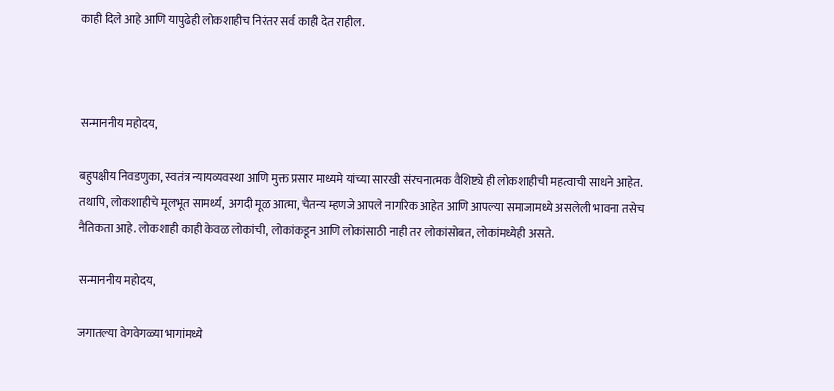काही दिले आहे आणि यापुढेही लोकशाहीच निरंतर सर्व काही देत राहील.



सन्माननीय महोदय,

बहुपक्षीय निवडणुका, स्वतंत्र न्यायव्यवस्था आणि मुक्त प्रसार माध्यमे यांच्या सारखी संरचनात्मक वैशिष्ट्ये ही लोकशाहीची महत्वाची साधने आहेत. तथापि, लोकशाहीचे मूलभूत सामर्थ्य,  अगदी मूळ आत्मा, चैतन्य म्हणजे आपले नागरिक आहेत आणि आपल्या समाजामध्ये असलेली भावना तसेच नैतिकता आहे. लोकशाही काही केवळ लोकांची, लोकांकडून आणि लोकांसाठी नाही तर लोकांसोबत, लोकांमध्येही असते.

सन्माननीय महोदय,

जगातल्या वेगवेगळ्या भागांमध्ये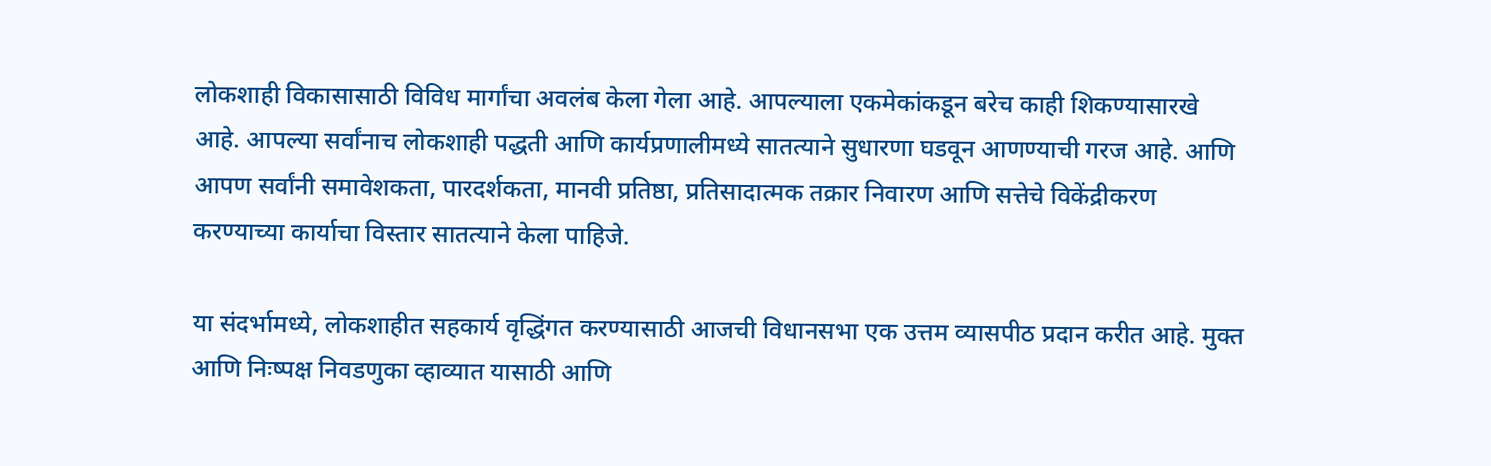लोकशाही विकासासाठी विविध मार्गांचा अवलंब केला गेला आहे. आपल्याला एकमेकांकडून बरेच काही शिकण्यासारखे आहे. आपल्या सर्वांनाच लोकशाही पद्धती आणि कार्यप्रणालीमध्ये सातत्याने सुधारणा घडवून आणण्याची गरज आहे. आणि आपण सर्वांनी समावेशकता, पारदर्शकता, मानवी प्रतिष्ठा, प्रतिसादात्मक तक्रार निवारण आणि सत्तेचे विकेंद्रीकरण करण्याच्या कार्याचा विस्तार सातत्याने केला पाहिजे.

या संदर्भामध्ये, लोकशाहीत सहकार्य वृद्धिंगत करण्यासाठी आजची विधानसभा एक उत्तम व्यासपीठ प्रदान करीत आहे. मुक्त आणि निःष्पक्ष निवडणुका व्हाव्यात यासाठी आणि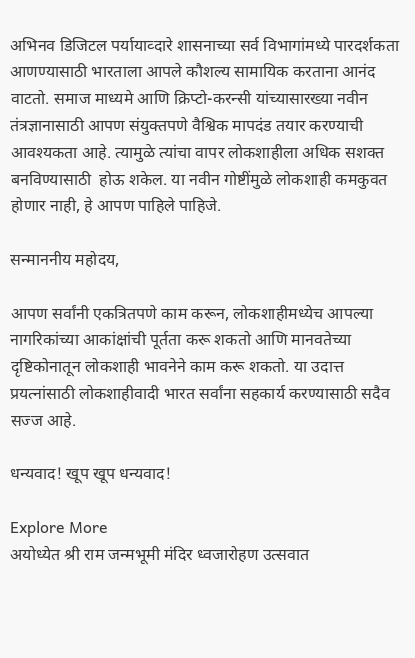अभिनव डिजिटल पर्यायाव्दारे शासनाच्या सर्व विभागांमध्ये पारदर्शकता आणण्यासाठी भारताला आपले कौशल्य सामायिक करताना आनंद वाटतो. समाज माध्यमे आणि क्रिप्टो-करन्सी यांच्यासारख्या नवीन तंत्रज्ञानासाठी आपण संयुक्तपणे वैश्विक मापदंड तयार करण्याची आवश्यकता आहे. त्यामुळे त्यांचा वापर लोकशाहीला अधिक सशक्त बनविण्यासाठी  होऊ शकेल. या नवीन गोष्टींमुळे लोकशाही कमकुवत होणार नाही, हे आपण पाहिले पाहिजे.

सन्माननीय महोदय,

आपण सर्वांनी एकत्रितपणे काम करून, लोकशाहीमध्येच आपल्या नागरिकांच्या आकांक्षांची पूर्तता करू शकतो आणि मानवतेच्या दृष्टिकोनातून लोकशाही भावनेने काम करू शकतो. या उदात्त प्रयत्नांसाठी लोकशाहीवादी भारत सर्वांना सहकार्य करण्यासाठी सदैव सज्ज आहे.

धन्यवाद! खूप खूप धन्यवाद!

Explore More
अयोध्येत श्री राम जन्मभूमी मंदिर ध्वजारोहण उत्सवात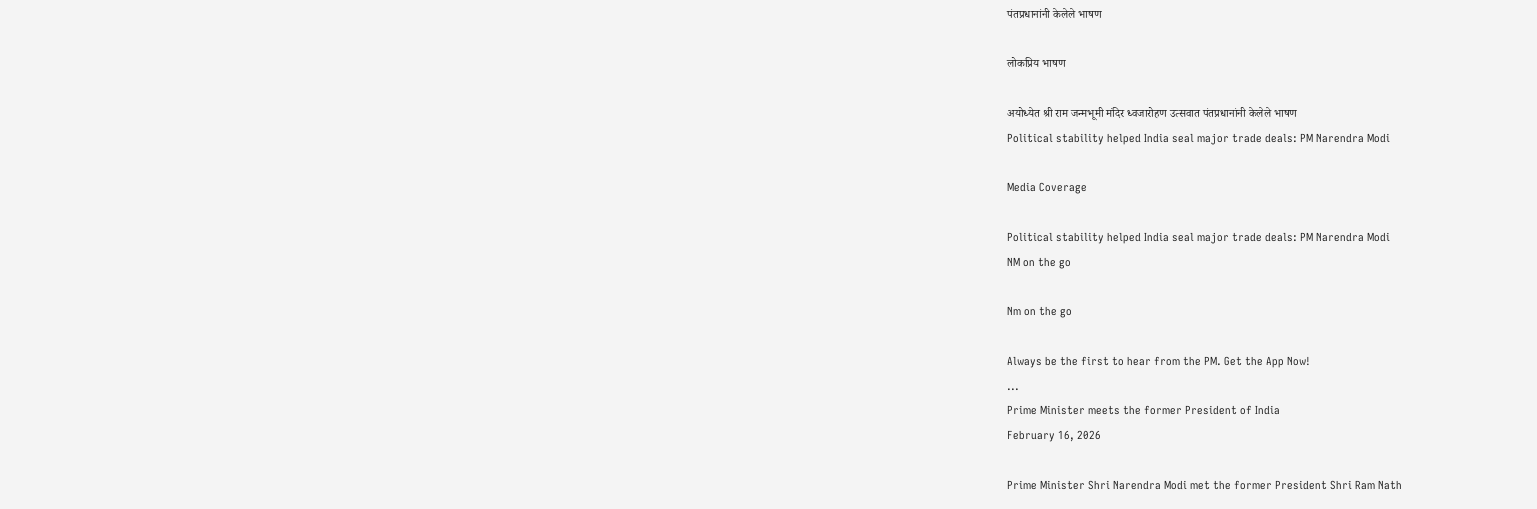पंतप्रधानांनी केलेले भाषण

लोकप्रिय भाषण

अयोध्येत श्री राम जन्मभूमी मंदिर ध्वजारोहण उत्सवात पंतप्रधानांनी केलेले भाषण
Political stability helped India seal major trade deals: PM Narendra Modi

Media Coverage

Political stability helped India seal major trade deals: PM Narendra Modi
NM on the go

Nm on the go

Always be the first to hear from the PM. Get the App Now!
...
Prime Minister meets the former President of India
February 16, 2026

Prime Minister Shri Narendra Modi met the former President Shri Ram Nath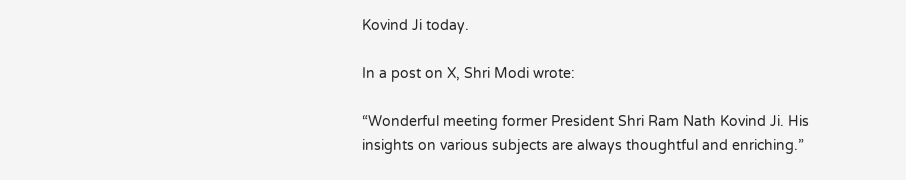Kovind Ji today.

In a post on X, Shri Modi wrote:

“Wonderful meeting former President Shri Ram Nath Kovind Ji. His insights on various subjects are always thoughtful and enriching.”